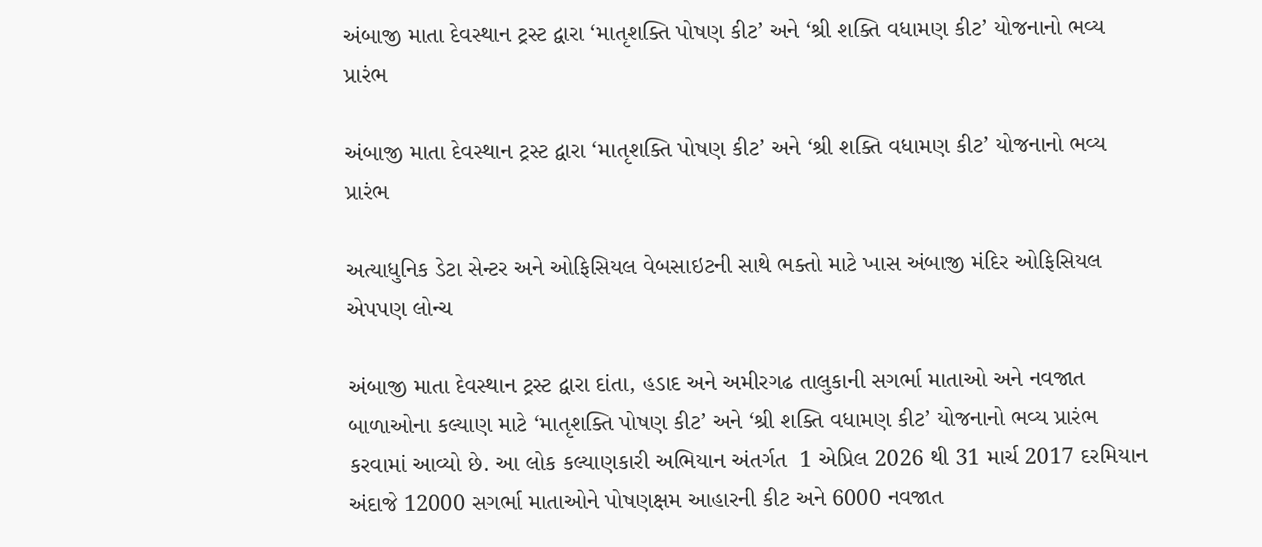અંબાજી માતા દેવસ્થાન ટ્રસ્ટ દ્વારા ‘માતૃશક્તિ પોષણ કીટ’ અને ‘શ્રી શક્તિ વધામણ કીટ’ યોજનાનો ભવ્ય પ્રારંભ

અંબાજી માતા દેવસ્થાન ટ્રસ્ટ દ્વારા ‘માતૃશક્તિ પોષણ કીટ’ અને ‘શ્રી શક્તિ વધામણ કીટ’ યોજનાનો ભવ્ય પ્રારંભ

અત્યાધુનિક ડેટા સેન્ટર અને ઓફિસિયલ વેબસાઇટની સાથે ભક્તો માટે ખાસ અંબાજી મંદિર ઓફિસિયલ એપપણ લોન્ચ

અંબાજી માતા દેવસ્થાન ટ્રસ્ટ દ્વારા દાંતા, હડાદ અને અમીરગઢ તાલુકાની સગર્ભા માતાઓ અને નવજાત બાળાઓના કલ્યાણ માટે ‘માતૃશક્તિ પોષણ કીટ’ અને ‘શ્રી શક્તિ વધામણ કીટ’ યોજનાનો ભવ્ય પ્રારંભ કરવામાં આવ્યો છે. આ લોક કલ્યાણકારી અભિયાન અંતર્ગત  1 એપ્રિલ 2026 થી 31 માર્ચ 2017 દરમિયાન અંદાજે 12000 સગર્ભા માતાઓને પોષણક્ષમ આહારની કીટ અને 6000 નવજાત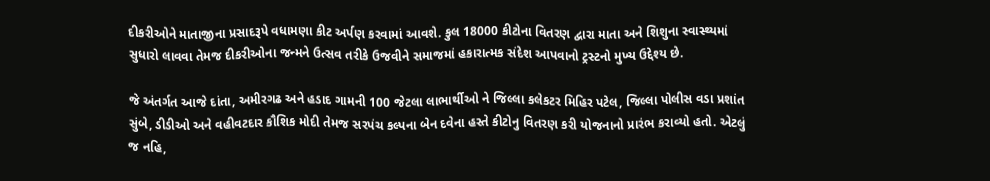દીકરીઓને માતાજીના પ્રસાદરૂપે વધામણા કીટ અર્પણ કરવામાં આવશે. કુલ 18000 કીટોના વિતરણ દ્વારા માતા અને શિશુના સ્વાસ્થ્યમાં સુધારો લાવવા તેમજ દીકરીઓના જન્મને ઉત્સવ તરીકે ઉજવીને સમાજમાં હકારાત્મક સંદેશ આપવાનો ટ્રસ્ટનો મુખ્ય ઉદ્દેશ્ય છે.

જે અંતર્ગત આજે દાંતા, અમીરગઢ અને હડાદ ગામની 100 જેટલા લાભાર્થીઓ ને જિલ્લા કલેકટર મિહિર પટેલ, જિલ્લા પોલીસ વડા પ્રશાંત સુંબે, ડીડીઓ અને વહીવટદાર કૌશિક મોદી તેમજ સરપંચ કલ્પના બેન દવેના હસ્તે કીટોનુ વિતરણ કરી યોજનાનો પ્રારંભ કરાવ્યો હતો. એટલું જ નહિ,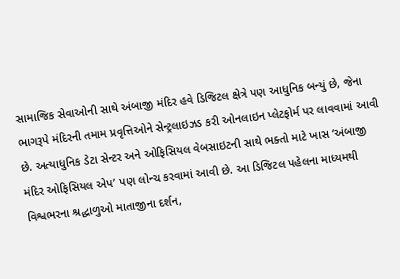સામાજિક સેવાઓની સાથે અંબાજી મંદિર હવે ડિજિટલ ક્ષેત્રે પણ આધુનિક બન્યું છે, જેના ભાગરૂપે મંદિરની તમામ પ્રવૃત્તિઓને સેન્ટ્રલાઇઝડ કરી ઓનલાઇન પ્લેટફોર્મ પર લાવવામાં આવી છે. અત્યાધુનિક ડેટા સેન્ટર અને ઓફિસિયલ વેબસાઇટની સાથે ભક્તો માટે ખાસ ‘અંબાજી મંદિર ઓફિસિયલ એપ’ પણ લોન્ચ કરવામાં આવી છે. આ ડિજિટલ પહેલના માધ્યમથી વિશ્વભરના શ્રદ્ધાળુઓ માતાજીના દર્શન,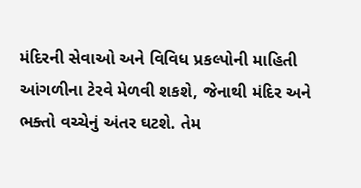મંદિરની સેવાઓ અને વિવિધ પ્રકલ્પોની માહિતી આંગળીના ટેરવે મેળવી શકશે, જેનાથી મંદિર અને ભક્તો વચ્ચેનું અંતર ઘટશે. તેમ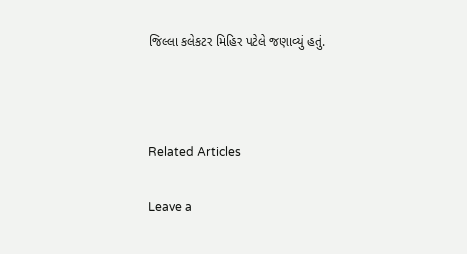જિલ્લા કલેકટર મિહિર પટેલે જણાવ્યું હતું.



Related Articles

Leave a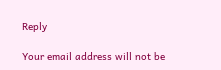Reply

Your email address will not be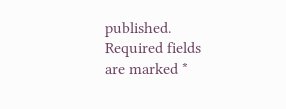published. Required fields are marked *